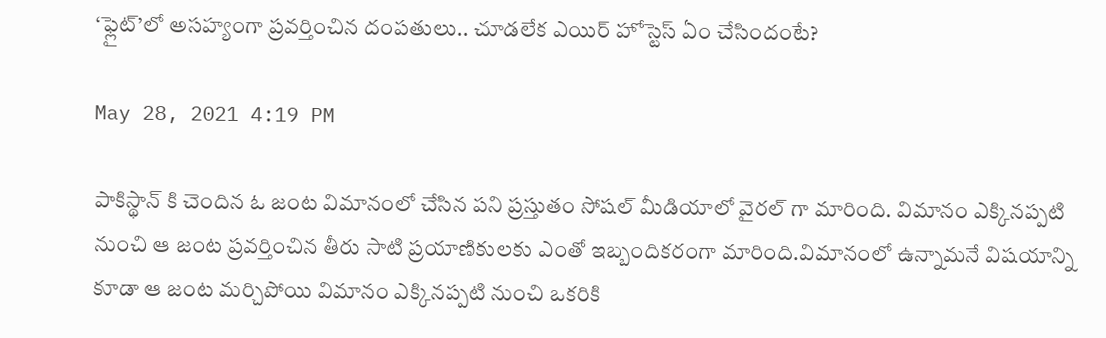‘ఫ్లైట్’లో అసహ్యంగా ప్రవర్తించిన దంపతులు.. చూడలేక ఎయిర్ హోస్టెస్ ఏం చేసిందంటే?

May 28, 2021 4:19 PM

పాకిస్థాన్ కి చెందిన ఓ జంట విమానంలో చేసిన పని ప్రస్తుతం సోషల్ మీడియాలో వైరల్ గా మారింది. విమానం ఎక్కినప్పటి నుంచి ఆ జంట ప్రవర్తించిన తీరు సాటి ప్రయాణికులకు ఎంతో ఇబ్బందికరంగా మారింది.విమానంలో ఉన్నామనే విషయాన్ని కూడా ఆ జంట మర్చిపోయి విమానం ఎక్కినప్పటి నుంచి ఒకరికి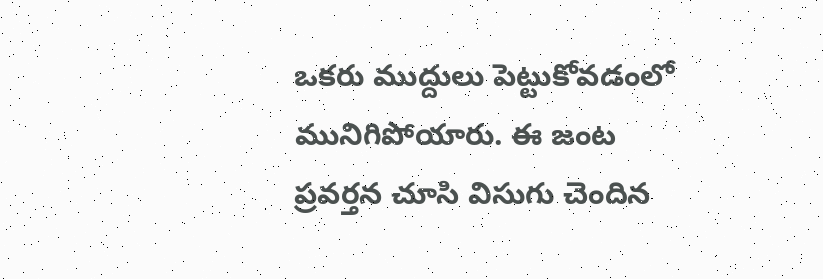ఒకరు ముద్దులు పెట్టుకోవడంలో మునిగిపోయారు. ఈ జంట ప్రవర్తన చూసి విసుగు చెందిన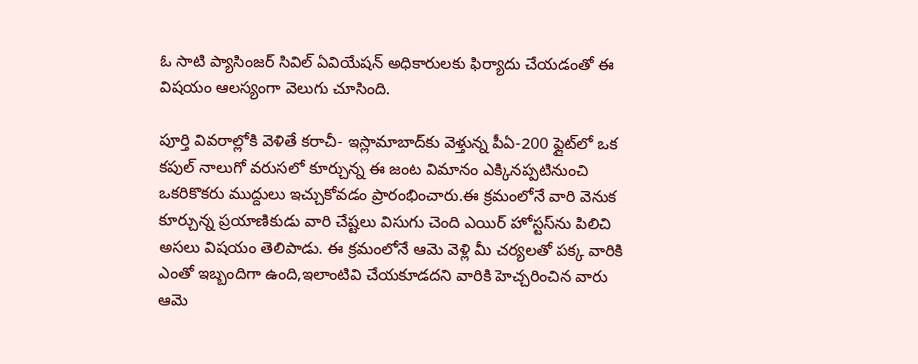ఓ సాటి ప్యాసింజర్ సివిల్‌ ఏవియేషన్‌ అధికారులకు ఫిర్యాదు చేయడంతో ఈ విషయం ఆలస్యంగా వెలుగు చూసింది.

పూర్తి వివరాల్లోకి వెళితే కరాచీ- ఇస్లామాబాద్‌కు వెళ్తున్న పీఏ-200 ఫ్లైట్‌లో ఒక కపుల్‌ నాలుగో వరుసలో కూర్చున్న ఈ జంట విమానం ఎక్కినప్పటినుంచి ఒకరికొకరు ముద్దులు ఇచ్చుకోవడం ప్రారంభించారు.ఈ క్రమంలోనే వారి వెనుక కూర్చున్న ప్రయాణికుడు వారి చేష్టలు విసుగు చెంది ఎయిర్ హోస్టస్‌ను పిలిచి అసలు విషయం తెలిపాడు. ఈ క్రమంలోనే ఆమె వెళ్లి మీ చర్యలతో పక్క వారికి ఎంతో ఇబ్బందిగా ఉంది,ఇలాంటివి చేయకూడదని వారికి హెచ్చరించిన వారు ఆమె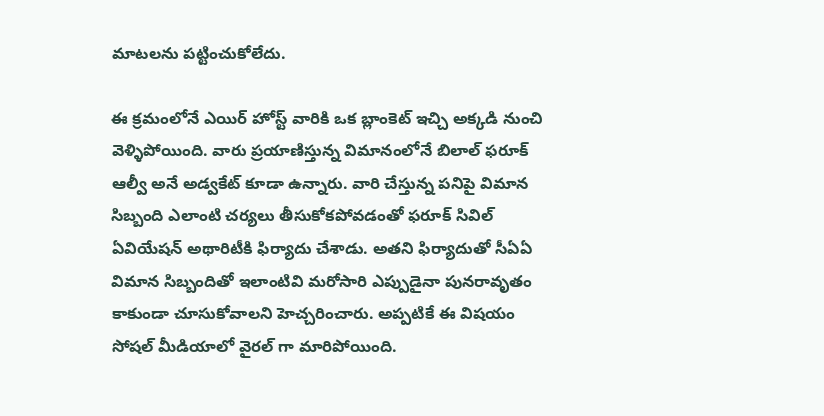మాటలను పట్టించుకోలేదు.

ఈ క్రమంలోనే ఎయిర్ హోస్ట్ వారికి ఒక బ్లాంకెట్ ఇచ్చి అక్కడి నుంచి వెళ్ళిపోయింది. వారు ప్రయాణిస్తున్న విమానంలోనే బిలాల్‌ ఫరూక్‌ ఆల్వీ అనే అడ్వకేట్‌ కూడా ఉన్నారు. వారి చేస్తున్న పనిపై విమాన సిబ్బంది ఎలాంటి చర్యలు తీసుకోకపోవడంతో ఫరూక్ సివిల్‌ ఏవియేషన్‌ అథారిటీకి ఫిర్యాదు చేశాడు. అతని ఫిర్యాదుతో సీఏఏ విమాన సిబ్బందితో ఇలాంటివి మరోసారి ఎప్పుడైనా పునరావృతం కాకుండా చూసుకోవాలని హెచ్చరించారు. అప్పటికే ఈ విషయం సోషల్ మీడియాలో వైరల్ గా మారిపోయింది.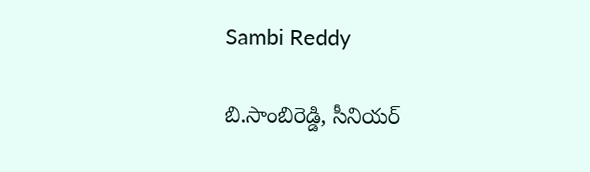Sambi Reddy

బి.సాంబిరెడ్డి, సీనియర్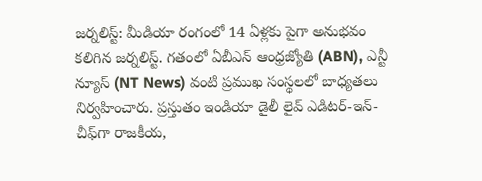జర్నలిస్ట్: మీడియా రంగంలో 14 ఏళ్లకు పైగా అనుభవం కలిగిన జర్నలిస్ట్. గతంలో ఏబీఎన్ ఆంధ్ర‌జ్యోతి (ABN), ఎన్టీ న్యూస్ (NT News) వంటి ప్రముఖ సంస్థలలో బాధ్యతలు నిర్వహించారు. ప్రస్తుతం ఇండియా డైలీ లైవ్ ఎడిటర్-ఇన్-చీఫ్‌గా రాజకీయ,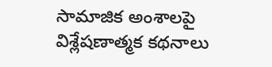సామాజిక అంశాలపై విశ్లేషణాత్మక కథనాలు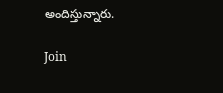అందిస్తున్నారు.

Join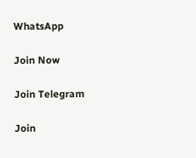WhatsApp

Join Now

Join Telegram

Join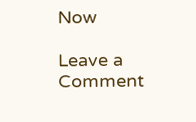Now

Leave a Comment